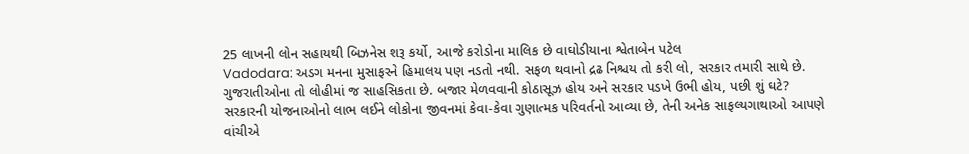25 લાખની લોન સહાયથી બિઝનેસ શરૂ કર્યો, આજે કરોડોના માલિક છે વાઘોડીયાના શ્વેતાબેન પટેલ
Vadodara: અડગ મનના મુસાફરને હિમાલય પણ નડતો નથી. સફળ થવાનો દ્રઢ નિશ્ચય તો કરી લો, સરકાર તમારી સાથે છે. ગુજરાતીઓના તો લોહીમાં જ સાહસિકતા છે. બજાર મેળવવાની કોઠાસૂઝ હોય અને સરકાર પડખે ઉભી હોય, પછી શું ઘટે?
સરકારની યોજનાઓનો લાભ લઈને લોકોના જીવનમાં કેવા-કેવા ગુણાત્મક પરિવર્તનો આવ્યા છે, તેની અનેક સાફલ્યગાથાઓ આપણે વાંચીએ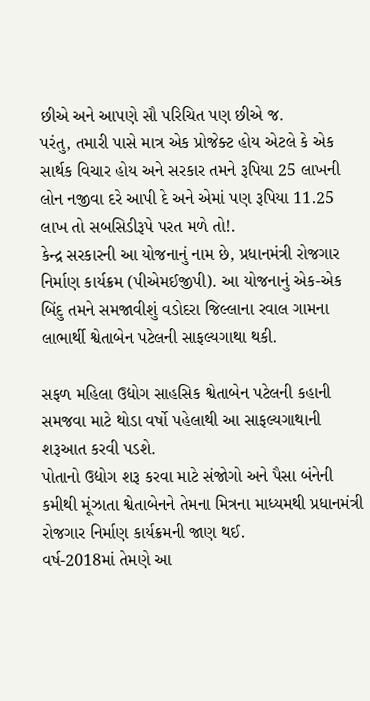છીએ અને આપણે સૌ પરિચિત પણ છીએ જ.
પરંતુ, તમારી પાસે માત્ર એક પ્રોજેક્ટ હોય એટલે કે એક સાર્થક વિચાર હોય અને સરકાર તમને રૂપિયા 25 લાખની લોન નજીવા દરે આપી દે અને એમાં પણ રૂપિયા 11.25 લાખ તો સબસિડીરૂપે પરત મળે તો!.
કેન્દ્ર સરકારની આ યોજનાનું નામ છે, પ્રધાનમંત્રી રોજગાર નિર્માણ કાર્યક્રમ (પીએમઈજીપી). આ યોજનાનું એક-એક બિંદુ તમને સમજાવીશું વડોદરા જિલ્લાના રવાલ ગામના લાભાર્થી શ્વેતાબેન પટેલની સાફલ્યગાથા થકી.

સફળ મહિલા ઉદ્યોગ સાહસિક શ્વેતાબેન પટેલની કહાની સમજવા માટે થોડા વર્ષો પહેલાથી આ સાફલ્યગાથાની શરૂઆત કરવી પડશે.
પોતાનો ઉદ્યોગ શરૂ કરવા માટે સંજોગો અને પૈસા બંનેની કમીથી મૂંઝાતા શ્વેતાબેનને તેમના મિત્રના માધ્યમથી પ્રધાનમંત્રી રોજગાર નિર્માણ કાર્યક્રમની જાણ થઈ.
વર્ષ-2018માં તેમણે આ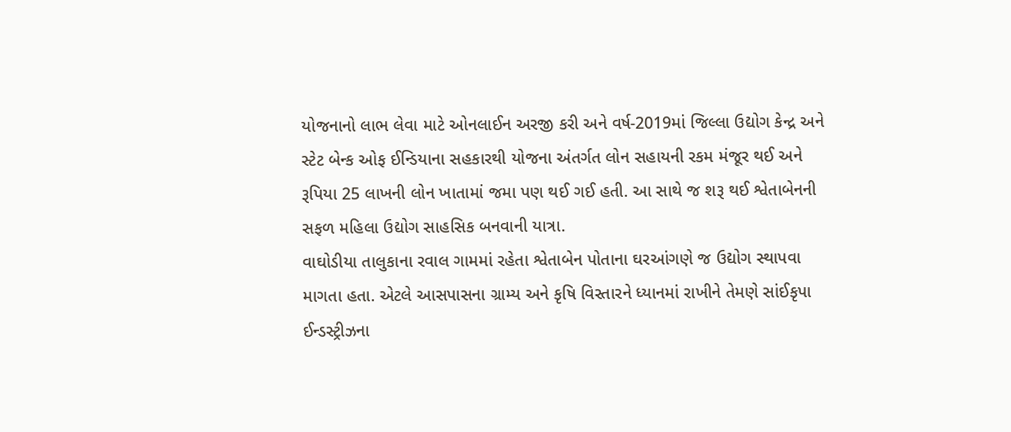યોજનાનો લાભ લેવા માટે ઓનલાઈન અરજી કરી અને વર્ષ-2019માં જિલ્લા ઉદ્યોગ કેન્દ્ર અને સ્ટેટ બેન્ક ઓફ ઈન્ડિયાના સહકારથી યોજના અંતર્ગત લોન સહાયની રકમ મંજૂર થઈ અને રૂપિયા 25 લાખની લોન ખાતામાં જમા પણ થઈ ગઈ હતી. આ સાથે જ શરૂ થઈ શ્વેતાબેનની સફળ મહિલા ઉદ્યોગ સાહસિક બનવાની યાત્રા.
વાઘોડીયા તાલુકાના રવાલ ગામમાં રહેતા શ્વેતાબેન પોતાના ઘરઆંગણે જ ઉદ્યોગ સ્થાપવા માગતા હતા. એટલે આસપાસના ગ્રામ્ય અને કૃષિ વિસ્તારને ધ્યાનમાં રાખીને તેમણે સાંઈકૃપા ઈન્ડસ્ટ્રીઝના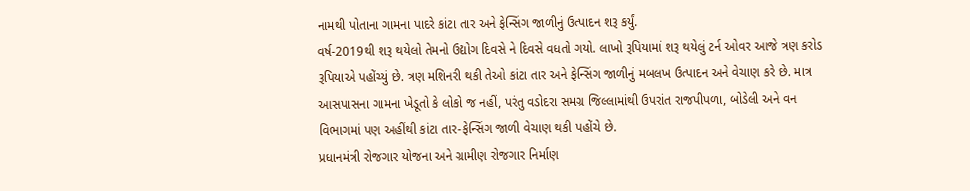નામથી પોતાના ગામના પાદરે કાંટા તાર અને ફેન્સિંગ જાળીનું ઉત્પાદન શરૂ કર્યું.
વર્ષ-2019થી શરૂ થયેલો તેમનો ઉદ્યોગ દિવસે ને દિવસે વધતો ગયો. લાખો રૂપિયામાં શરૂ થયેલું ટર્ન ઓવર આજે ત્રણ કરોડ રૂપિયાએ પહોંચ્યું છે. ત્રણ મશિનરી થકી તેઓ કાંટા તાર અને ફેન્સિંગ જાળીનું મબલખ ઉત્પાદન અને વેચાણ કરે છે. માત્ર આસપાસના ગામના ખેડૂતો કે લોકો જ નહીં, પરંતુ વડોદરા સમગ્ર જિલ્લામાંથી ઉપરાંત રાજપીપળા, બોડેલી અને વન વિભાગમાં પણ અહીંથી કાંટા તાર-ફેન્સિંગ જાળી વેચાણ થકી પહોંચે છે.
પ્રધાનમંત્રી રોજગાર યોજના અને ગ્રામીણ રોજગાર નિર્માણ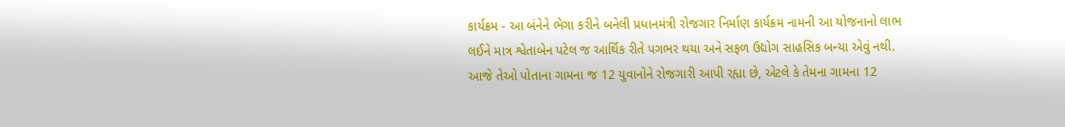કાર્યક્રમ - આ બંનેને ભેગા કરીને બનેલી પ્રધાનમંત્રી રોજગાર નિર્માણ કાર્યક્રમ નામની આ યોજનાનો લાભ લઈને માત્ર શ્વેતાબેન પટેલ જ આર્થિક રીતે પગભર થયા અને સફળ ઉદ્યોગ સાહસિક બન્યા એવું નથી. આજે તેઓ પોતાના ગામના જ 12 યુવાનોને રોજગારી આપી રહ્યા છે, એટલે કે તેમના ગામના 12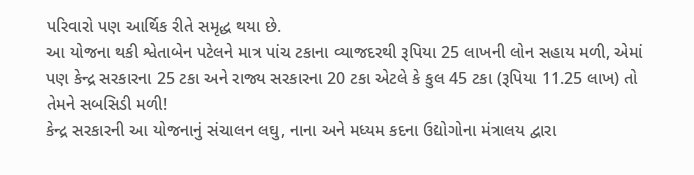પરિવારો પણ આર્થિક રીતે સમૃદ્ધ થયા છે.
આ યોજના થકી શ્વેતાબેન પટેલને માત્ર પાંચ ટકાના વ્યાજદરથી રૂપિયા 25 લાખની લોન સહાય મળી, એમાં પણ કેન્દ્ર સરકારના 25 ટકા અને રાજ્ય સરકારના 20 ટકા એટલે કે કુલ 45 ટકા (રૂપિયા 11.25 લાખ) તો તેમને સબસિડી મળી!
કેન્દ્ર સરકારની આ યોજનાનું સંચાલન લઘુ, નાના અને મધ્યમ કદના ઉદ્યોગોના મંત્રાલય દ્વારા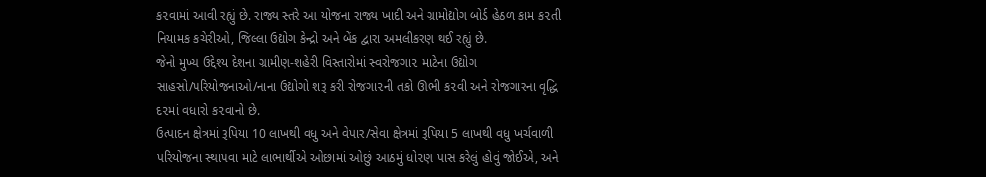ક૨વામાં આવી રહ્યું છે. રાજ્ય સ્તરે આ યોજના રાજ્ય ખાદી અને ગ્રામોદ્યોગ બોર્ડ હેઠળ કામ ક૨તી નિયામક કચેરીઓ, જિલ્લા ઉદ્યોગ કેન્દ્રો અને બેંક દ્વારા અમલીકરણ થઈ રહ્યું છે.
જેનો મુખ્ય ઉદ્દેશ્ય દેશના ગ્રામીણ-શહેરી વિસ્તારોમાં સ્વરોજગા૨ માટેના ઉદ્યોગ સાહસો/૫રિયોજનાઓ/નાના ઉદ્યોગો શરૂ કરી રોજગા૨ની તકો ઊભી ક૨વી અને રોજગારના વૃદ્ધિ દ૨માં વધારો ક૨વાનો છે.
ઉત્પાદન ક્ષેત્રમાં રૂપિયા 10 લાખથી વધુ અને વેપાર/સેવા ક્ષેત્રમાં રૂપિયા 5 લાખથી વધુ ખર્ચવાળી પરિયોજના સ્થા૫વા માટે લાભાર્થીએ ઓછામાં ઓછું આઠમું ધો૨ણ પાસ કરેલું હોવું જોઈએ, અને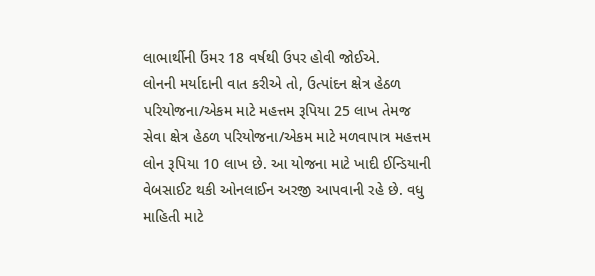લાભાર્થીની ઉંમર 18 વર્ષથી ઉપર હોવી જોઈએ.
લોનની મર્યાદાની વાત કરીએ તો, ઉત્પાંદન ક્ષેત્ર હેઠળ પરિયોજના/એકમ માટે મહત્તમ રૂપિયા 25 લાખ તેમજ સેવા ક્ષેત્ર હેઠળ પરિયોજના/એકમ માટે મળવાપાત્ર મહત્તમ લોન રૂપિયા 10 લાખ છે. આ યોજના માટે ખાદી ઈન્ડિયાની વેબસાઈટ થકી ઓનલાઈન અરજી આપવાની રહે છે. વધુ માહિતી માટે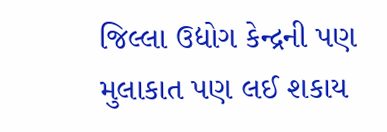જિલ્લા ઉદ્યોગ કેન્દ્રની પણ મુલાકાત પણ લઈ શકાય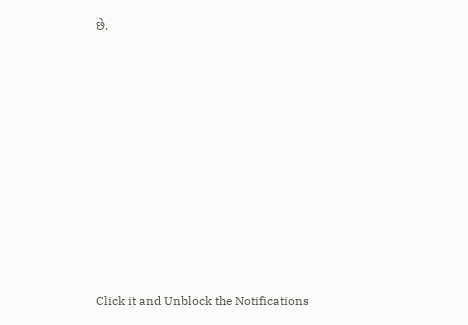છે.












Click it and Unblock the Notifications